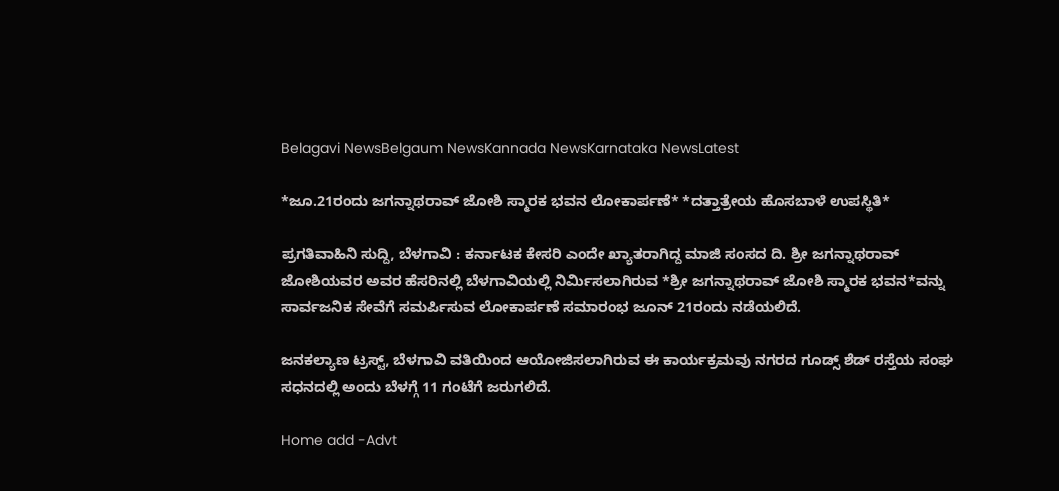Belagavi NewsBelgaum NewsKannada NewsKarnataka NewsLatest

*ಜೂ.21ರಂದು ಜಗನ್ನಾಥರಾವ್ ಜೋಶಿ ಸ್ಮಾರಕ ಭವನ ಲೋಕಾರ್ಪಣೆ* *ದತ್ತಾತ್ರೇಯ ಹೊಸಬಾಳೆ ಉಪಸ್ಥಿತಿ*

ಪ್ರಗತಿವಾಹಿನಿ ಸುದ್ದಿ, ಬೆಳಗಾವಿ : ಕರ್ನಾಟಕ ಕೇಸರಿ ಎಂದೇ ಖ್ಯಾತರಾಗಿದ್ದ ಮಾಜಿ ಸಂಸದ ದಿ. ಶ್ರೀ ಜಗನ್ನಾಥರಾವ್ ಜೋಶಿಯವರ ಅವರ ಹೆಸರಿನಲ್ಲಿ ಬೆಳಗಾವಿಯಲ್ಲಿ ನಿರ್ಮಿಸಲಾಗಿರುವ *ಶ್ರೀ ಜಗನ್ನಾಥರಾವ್ ಜೋಶಿ ಸ್ಮಾರಕ ಭವನ*ವನ್ನು ಸಾರ್ವಜನಿಕ ಸೇವೆಗೆ ಸಮರ್ಪಿಸುವ ಲೋಕಾರ್ಪಣೆ ಸಮಾರಂಭ ಜೂನ್ 21ರಂದು ನಡೆಯಲಿದೆ.

ಜನಕಲ್ಯಾಣ ಟ್ರಸ್ಟ್, ಬೆಳಗಾವಿ ವತಿಯಿಂದ ಆಯೋಜಿಸಲಾಗಿರುವ ಈ ಕಾರ್ಯಕ್ರಮವು ನಗರದ ಗೂಡ್ಸ್ ಶೆಡ್ ರಸ್ತೆಯ ಸಂಘ ಸಧನದಲ್ಲಿ ಅಂದು ಬೆಳಗ್ಗೆ 11 ಗಂಟೆಗೆ ಜರುಗಲಿದೆ.

Home add -Advt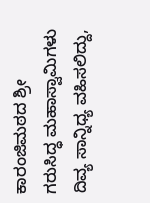ಕಾರಂಜಿಮಠದ ಶ್ರೀ ಗರುಸಿದ್ಧ ಮಹಾಸ್ವಾಮಿಗಳು  ದಿವ್ಯ ಸಾನ್ನಿಧ್ಯ ವಹಿಸಲಿದ್ದು,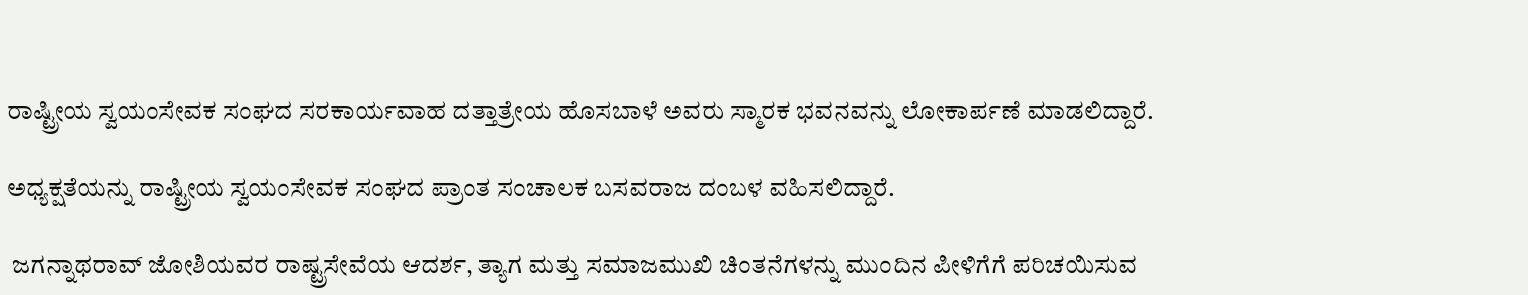ರಾಷ್ಟ್ರೀಯ ಸ್ವಯಂಸೇವಕ ಸಂಘದ ಸರಕಾರ್ಯವಾಹ ದತ್ತಾತ್ರೇಯ ಹೊಸಬಾಳೆ ಅವರು ಸ್ಮಾರಕ ಭವನವನ್ನು ಲೋಕಾರ್ಪಣೆ ಮಾಡಲಿದ್ದಾರೆ.

ಅಧ್ಯಕ್ಷತೆಯನ್ನು ರಾಷ್ಟ್ರೀಯ ಸ್ವಯಂಸೇವಕ ಸಂಘದ ಪ್ರಾಂತ ಸಂಚಾಲಕ ಬಸವರಾಜ ದಂಬಳ ವಹಿಸಲಿದ್ದಾರೆ.

 ಜಗನ್ನಾಥರಾವ್ ಜೋಶಿಯವರ ರಾಷ್ಟ್ರಸೇವೆಯ ಆದರ್ಶ, ತ್ಯಾಗ ಮತ್ತು ಸಮಾಜಮುಖಿ ಚಿಂತನೆಗಳನ್ನು ಮುಂದಿನ ಪೀಳಿಗೆಗೆ ಪರಿಚಯಿಸುವ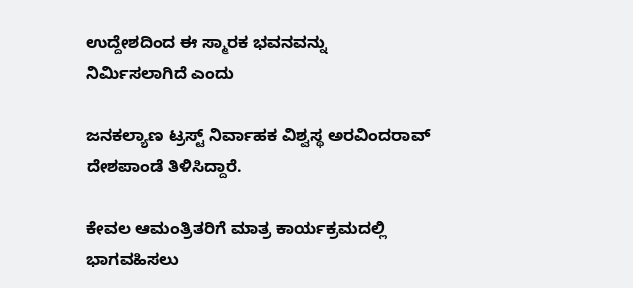ಉದ್ದೇಶದಿಂದ ಈ ಸ್ಮಾರಕ ಭವನವನ್ನು ನಿರ್ಮಿಸಲಾಗಿದೆ ಎಂದು

ಜನಕಲ್ಯಾಣ ಟ್ರಸ್ಟ್ ನಿರ್ವಾಹಕ ವಿಶ್ವಸ್ಥ ಅರವಿಂದರಾವ್ ದೇಶಪಾಂಡೆ ತಿಳಿಸಿದ್ದಾರೆ.

ಕೇವಲ ಆಮಂತ್ರಿತರಿಗೆ ಮಾತ್ರ ಕಾರ್ಯಕ್ರಮದಲ್ಲಿ ಭಾಗವಹಿಸಲು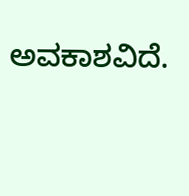ಅವಕಾಶವಿದೆ.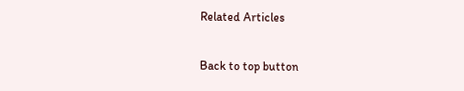Related Articles

Back to top button